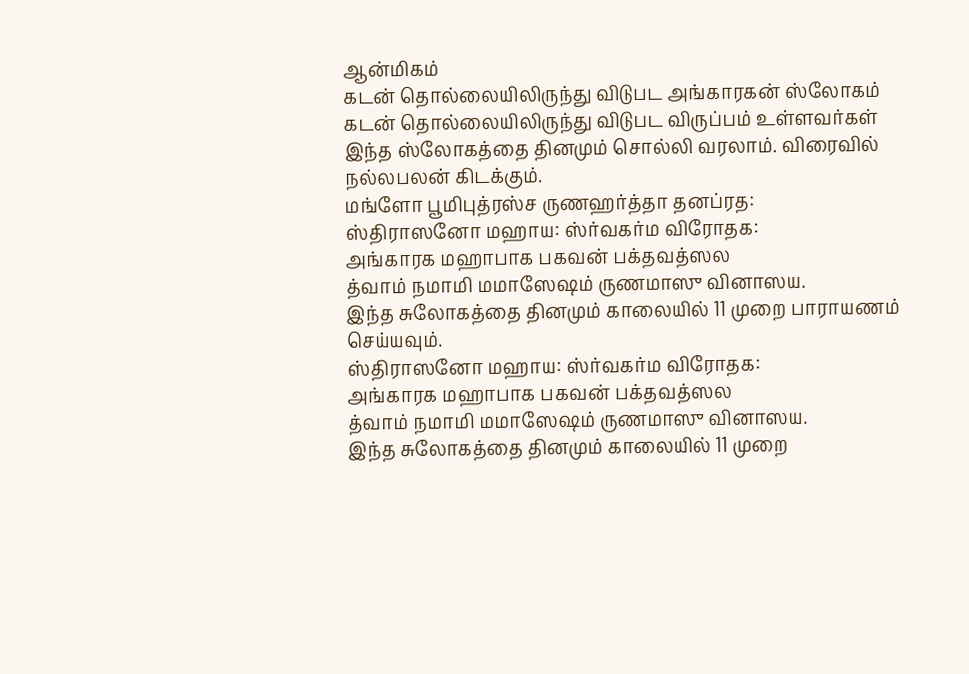ஆன்மிகம்
கடன் தொல்லையிலிருந்து விடுபட அங்காரகன் ஸ்லோகம்
கடன் தொல்லையிலிருந்து விடுபட விருப்பம் உள்ளவர்கள் இந்த ஸ்லோகத்தை தினமும் சொல்லி வரலாம். விரைவில் நல்லபலன் கிடக்கும்.
மங்ளோ பூமிபுத்ரஸ்ச ருணஹர்த்தா தனப்ரத:
ஸ்திராஸனோ மஹாய: ஸ்ர்வகர்ம விரோதக:
அங்காரக மஹாபாக பகவன் பக்தவத்ஸல
த்வாம் நமாமி மமாஸேஷம் ருணமாஸு வினாஸய.
இந்த சுலோகத்தை தினமும் காலையில் 11 முறை பாராயணம் செய்யவும்.
ஸ்திராஸனோ மஹாய: ஸ்ர்வகர்ம விரோதக:
அங்காரக மஹாபாக பகவன் பக்தவத்ஸல
த்வாம் நமாமி மமாஸேஷம் ருணமாஸு வினாஸய.
இந்த சுலோகத்தை தினமும் காலையில் 11 முறை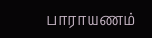பாராயணம்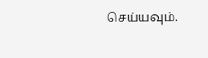செய்யவும்.